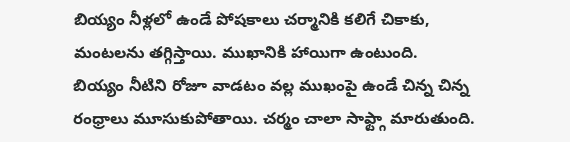బియ్యం నీళ్లలో ఉండే పోషకాలు చర్మానికి కలిగే చికాకు, మంటలను తగ్గిస్తాయి. ముఖానికి హాయిగా ఉంటుంది.
బియ్యం నీటిని రోజూ వాడటం వల్ల ముఖంపై ఉండే చిన్న చిన్న రంధ్రాలు మూసుకుపోతాయి. చర్మం చాలా సాఫ్ట్గా మారుతుంది.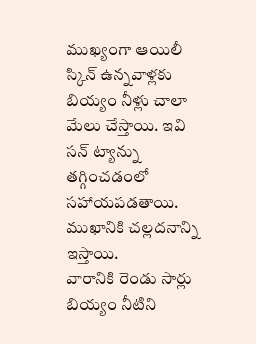ముఖ్యంగా ఆయిలీ స్కిన్ ఉన్నవాళ్లకు బియ్యం నీళ్లు చాలా మేలు చేస్తాయి. ఇవి సన్ ట్యాన్ను తగ్గించడంలో సహాయపడతాయి. ముఖానికి చల్లదనాన్ని ఇస్తాయి.
వారానికి రెండు సార్లు బియ్యం నీటిని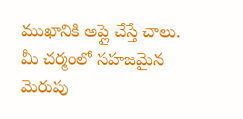ముఖానికి అప్లై చేస్తే చాలు. మీ చర్మంలో సహజమైన మెరుపు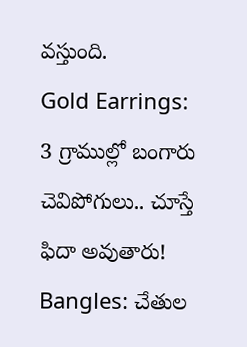వస్తుంది.
Gold Earrings: 3 గ్రాముల్లో బంగారు చెవిపోగులు.. చూస్తే ఫిదా అవుతారు!
Bangles: చేతుల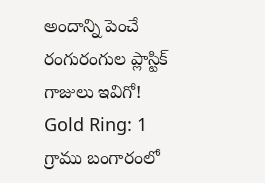అందాన్ని పెంచే రంగురంగుల ప్లాస్టిక్ గాజులు ఇవిగో!
Gold Ring: 1 గ్రాము బంగారంలో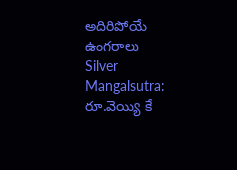అదిరిపోయే ఉంగరాలు
Silver Mangalsutra: రూ.వెయ్యి కే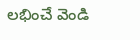లభించే వెండి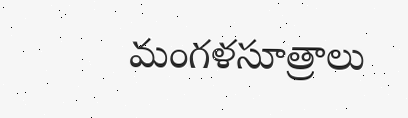మంగళసూత్రాలు